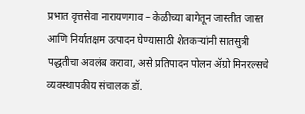प्रभात वृत्तसेवा नारायणगाव – केळीच्या बागेतून जास्तीत जास्त आणि निर्यातक्षम उत्पादन घेण्यासाठी शेतकऱ्यांनी सातसुत्री पद्धतीचा अवलंब करावा, असे प्रतिपादन पोलन ॲग्रो मिनरल्सचे व्यवस्थापकीय संचालक डॉ.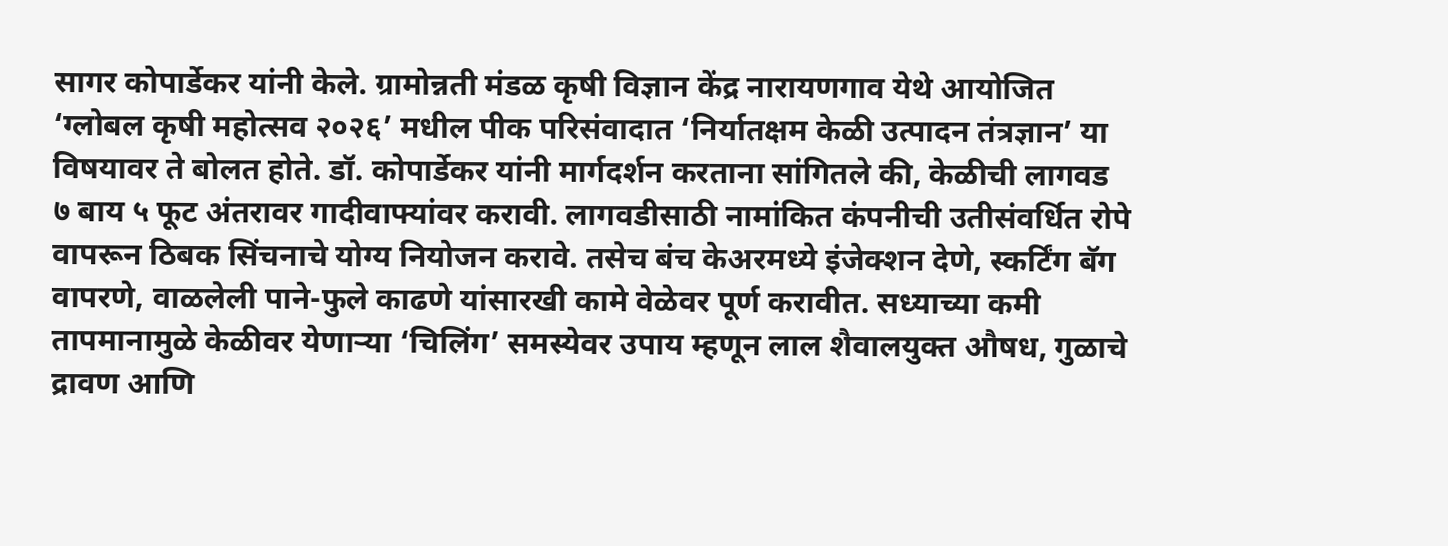सागर कोपार्डेकर यांनी केले. ग्रामोन्नती मंडळ कृषी विज्ञान केंद्र नारायणगाव येथे आयोजित ‘ग्लोबल कृषी महोत्सव २०२६’ मधील पीक परिसंवादात ‘निर्यातक्षम केळी उत्पादन तंत्रज्ञान’ या विषयावर ते बोलत होते. डॉ. कोपार्डेकर यांनी मार्गदर्शन करताना सांगितले की, केळीची लागवड ७ बाय ५ फूट अंतरावर गादीवाफ्यांवर करावी. लागवडीसाठी नामांकित कंपनीची उतीसंवर्धित रोपे वापरून ठिबक सिंचनाचे योग्य नियोजन करावे. तसेच बंच केअरमध्ये इंजेक्शन देणे, स्कर्टिंग बॅग वापरणे, वाळलेली पाने-फुले काढणे यांसारखी कामे वेळेवर पूर्ण करावीत. सध्याच्या कमी तापमानामुळे केळीवर येणाऱ्या ‘चिलिंग’ समस्येवर उपाय म्हणून लाल शैवालयुक्त औषध, गुळाचे द्रावण आणि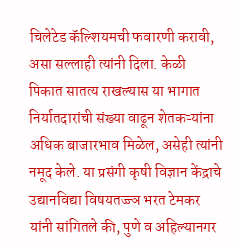चिलेटेड कॅल्शियमची फवारणी करावी, असा सल्लाही त्यांनी दिला. केळी पिकात सातत्य राखल्यास या भागात निर्यातदारांची संख्या वाढून शेतकऱ्यांना अधिक बाजारभाव मिळेल, असेही त्यांनी नमूद केले. या प्रसंगी कृषी विज्ञान केंद्राचे उद्यानविद्या विषयतज्ज्ञ भरत टेमकर यांनी सांगितले की, पुणे व अहिल्यानगर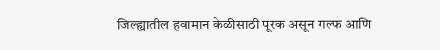जिल्ह्यातील हवामान केळीसाठी पूरक असून गल्फ आणि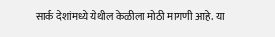सार्क देशांमध्ये येथील केळीला मोठी मागणी आहे. या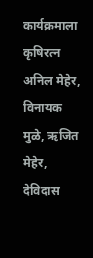कार्यक्रमाला कृषिरत्न अनिल मेहेर, विनायक मुळे, ऋजित मेहेर, देविदास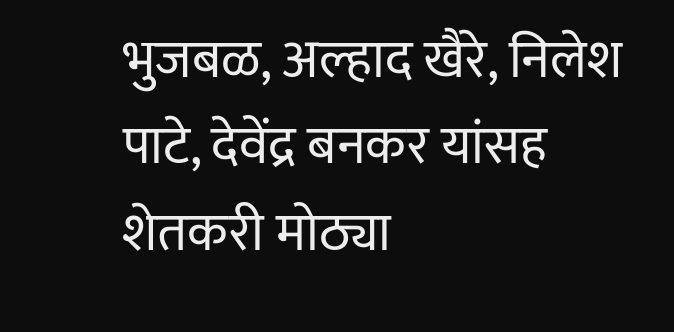भुजबळ, अल्हाद खैरे, निलेश पाटे, देवेंद्र बनकर यांसह शेतकरी मोठ्या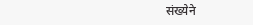संख्येने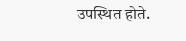उपस्थित होते.